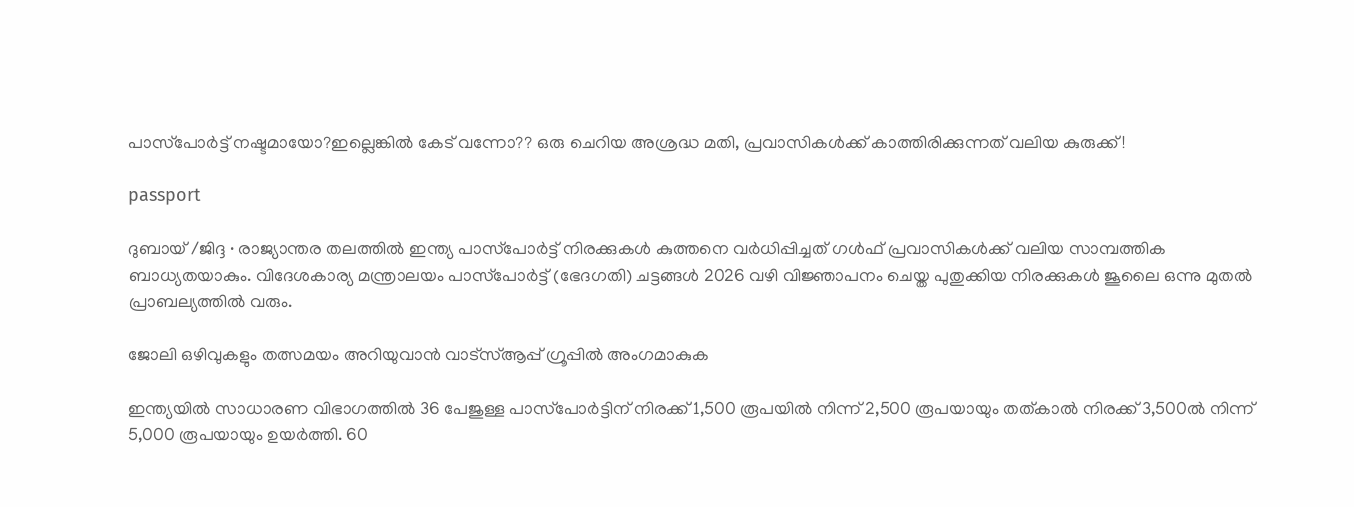പാസ്‌പോർട്ട് നഷ്ടമായോ?ഇല്ലെങ്കിൽ കേട് വന്നോ?? ഒരു ചെറിയ അശ്രദ്ധ മതി, പ്രവാസികൾക്ക് കാത്തിരിക്കുന്നത് വലിയ കുരുക്ക്!

passport

ദുബായ് /ജിദ്ദ ∙ രാജ്യാന്തര തലത്തിൽ ഇന്ത്യ പാസ്‌പോർട്ട് നിരക്കുകൾ കുത്തനെ വർധിപ്പിച്ചത് ഗൾഫ് പ്രവാസികൾക്ക് വലിയ സാമ്പത്തിക ബാധ്യതയാകും. വിദേശകാര്യ മന്ത്രാലയം പാസ്‌പോർട്ട് (ഭേദഗതി) ചട്ടങ്ങൾ 2026 വഴി വിജ്ഞാപനം ചെയ്ത പുതുക്കിയ നിരക്കുകൾ ജൂലൈ ഒന്നു മുതൽ പ്രാബല്യത്തിൽ വരും.

ജോലി ഒഴിവുകളും തത്സമയം അറിയുവാൻ വാട്സ്ആപ്പ് ഗ്രൂപ്പിൽ അംഗമാകുക

ഇന്ത്യയിൽ സാധാരണ വിഭാഗത്തിൽ 36 പേജുള്ള പാസ്‌പോർട്ടിന് നിരക്ക് 1,500 രൂപയിൽ നിന്ന് 2,500 രൂപയായും തത്കാൽ നിരക്ക് 3,500ൽ നിന്ന് 5,000 രൂപയായും ഉയർത്തി. 60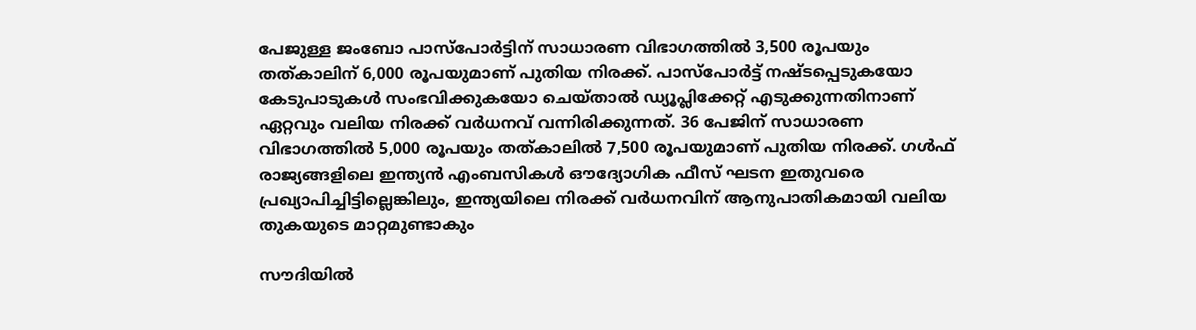പേജുള്ള ജംബോ പാസ്‌പോർട്ടിന് സാധാരണ വിഭാഗത്തിൽ 3,500 രൂപയും തത്കാലിന് 6,000 രൂപയുമാണ് പുതിയ നിരക്ക്. പാസ്‌പോർട്ട് നഷ്ടപ്പെടുകയോ കേടുപാടുകൾ സംഭവിക്കുകയോ ചെയ്താൽ ഡ്യൂപ്ലിക്കേറ്റ് എടുക്കുന്നതിനാണ് ഏറ്റവും വലിയ നിരക്ക് വർധനവ് വന്നിരിക്കുന്നത്. 36 പേജിന് സാധാരണ വിഭാഗത്തിൽ 5,000 രൂപയും തത്കാലിൽ 7,500 രൂപയുമാണ് പുതിയ നിരക്ക്. ഗൾഫ് രാജ്യങ്ങളിലെ ഇന്ത്യൻ എംബസികൾ ഔദ്യോഗിക ഫീസ് ഘടന ഇതുവരെ പ്രഖ്യാപിച്ചിട്ടില്ലെങ്കിലും, ഇന്ത്യയിലെ നിരക്ക് വർധനവിന് ആനുപാതികമായി വലിയ തുകയുടെ മാറ്റമുണ്ടാകും

സൗദിയിൽ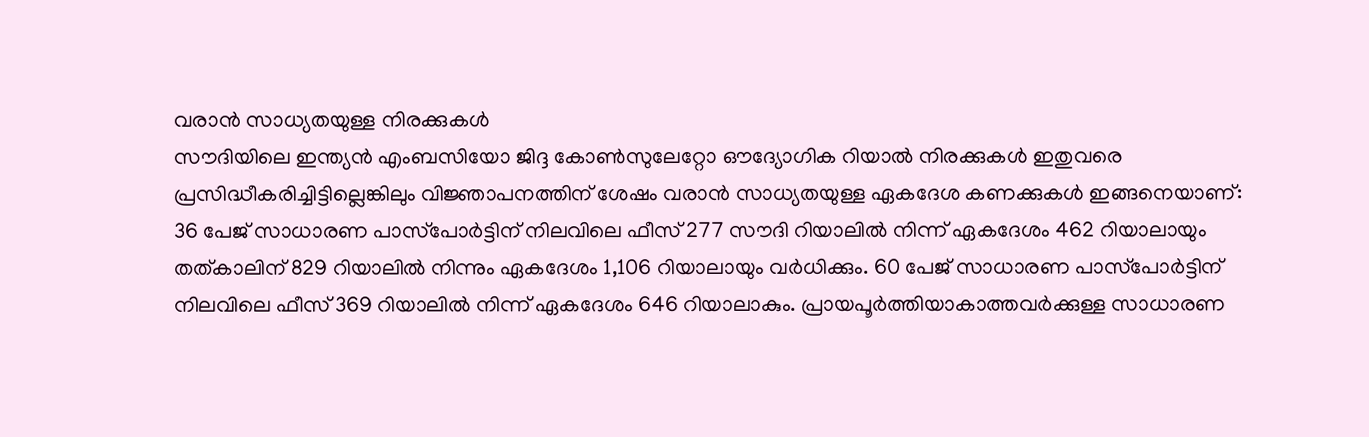വരാൻ സാധ്യതയുള്ള നിരക്കുകൾ
സൗദിയിലെ ഇന്ത്യൻ എംബസിയോ ജിദ്ദ കോൺസുലേറ്റോ ഔദ്യോഗിക റിയാൽ നിരക്കുകൾ ഇതുവരെ പ്രസിദ്ധീകരിച്ചിട്ടില്ലെങ്കിലും വിജ്ഞാപനത്തിന് ശേഷം വരാൻ സാധ്യതയുള്ള ഏകദേശ കണക്കുകൾ ഇങ്ങനെയാണ്:
36 പേജ് സാധാരണ പാസ്‌പോർട്ടിന് നിലവിലെ ഫീസ് 277 സൗദി റിയാലിൽ നിന്ന് ഏകദേശം 462 റിയാലായും തത്കാലിന് 829 റിയാലിൽ നിന്നും ഏകദേശം 1,106 റിയാലായും വർധിക്കും. 60 പേജ് സാധാരണ പാസ്‌പോർട്ടിന് നിലവിലെ ഫീസ് 369 റിയാലിൽ നിന്ന് ഏകദേശം 646 റിയാലാകും. പ്രായപൂർത്തിയാകാത്തവർക്കുള്ള സാധാരണ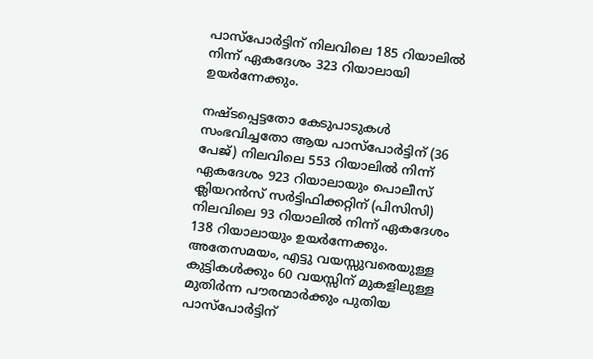പാസ്‌പോർട്ടിന് നിലവിലെ 185 റിയാലിൽ നിന്ന് ഏകദേശം 323 റിയാലായി ഉയർന്നേക്കും.

നഷ്ടപ്പെട്ടതോ കേടുപാടുകൾ സംഭവിച്ചതോ ആയ പാസ്‌പോർട്ടിന് (36 പേജ്) നിലവിലെ 553 റിയാലിൽ നിന്ന് ഏകദേശം 923 റിയാലായും പൊലീസ് ക്ലിയറൻസ് സർട്ടിഫിക്കറ്റിന് (പിസിസി) നിലവിലെ 93 റിയാലിൽ നിന്ന് ഏകദേശം 138 റിയാലായും ഉയർന്നേക്കും. അതേസമയം, എട്ടു വയസ്സുവരെയുള്ള കുട്ടികൾക്കും 60 വയസ്സിന് മുകളിലുള്ള മുതിർന്ന പൗരന്മാർക്കും പുതിയ പാസ്‌പോർട്ടിന്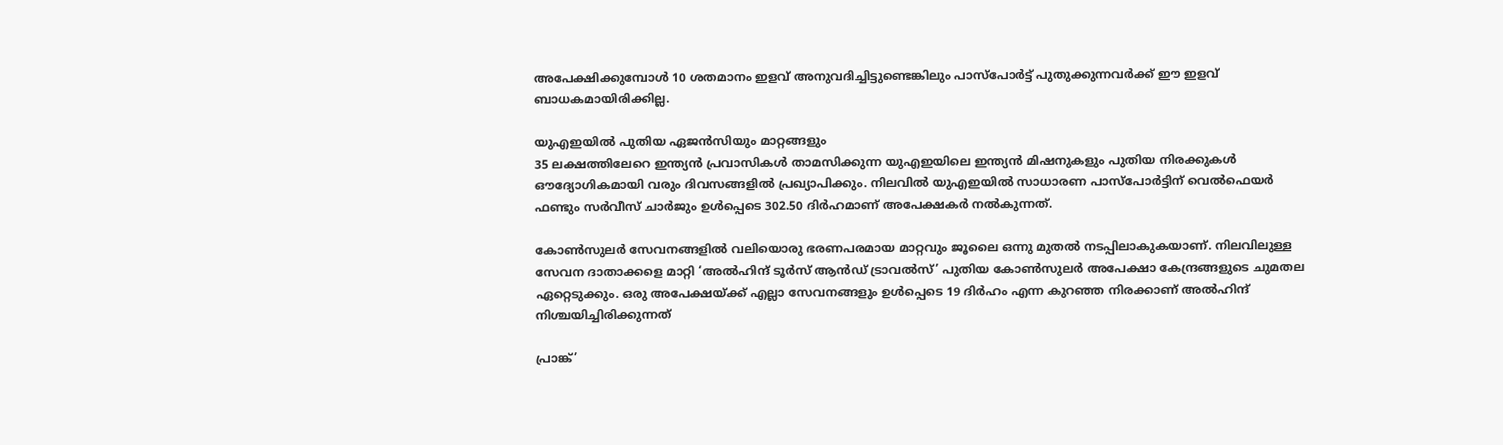അപേക്ഷിക്കുമ്പോൾ 10 ശതമാനം ഇളവ് അനുവദിച്ചിട്ടുണ്ടെങ്കിലും പാസ്‌പോർട്ട് പുതുക്കുന്നവർക്ക് ഈ ഇളവ് ബാധകമായിരിക്കില്ല.

യുഎഇയിൽ പുതിയ ഏജൻസിയും മാറ്റങ്ങളും
35 ലക്ഷത്തിലേറെ ഇന്ത്യൻ പ്രവാസികൾ താമസിക്കുന്ന യുഎഇയിലെ ഇന്ത്യൻ മിഷനുകളും പുതിയ നിരക്കുകൾ ഔദ്യോഗികമായി വരും ദിവസങ്ങളിൽ പ്രഖ്യാപിക്കും. നിലവിൽ യുഎഇയിൽ സാധാരണ പാസ്‌പോർട്ടിന് വെൽഫെയർ ഫണ്ടും സർവീസ് ചാർജും ഉൾപ്പെടെ 302.50 ദിർഹമാണ് അപേക്ഷകർ നൽകുന്നത്.

കോൺസുലർ സേവനങ്ങളിൽ വലിയൊരു ഭരണപരമായ മാറ്റവും ജൂലൈ ഒന്നു മുതൽ നടപ്പിലാകുകയാണ്. നിലവിലുള്ള സേവന ദാതാക്കളെ മാറ്റി ‘അൽഹിന്ദ് ടൂർസ് ആൻഡ് ട്രാവൽസ്’ പുതിയ കോൺസുലർ അപേക്ഷാ കേന്ദ്രങ്ങളുടെ ചുമതല ഏറ്റെടുക്കും. ഒരു അപേക്ഷയ്ക്ക് എല്ലാ സേവനങ്ങളും ഉൾപ്പെടെ 19 ദിർഹം എന്ന കുറഞ്ഞ നിരക്കാണ് അൽഹിന്ദ് നിശ്ചയിച്ചിരിക്കുന്നത്

പ്രാങ്ക്’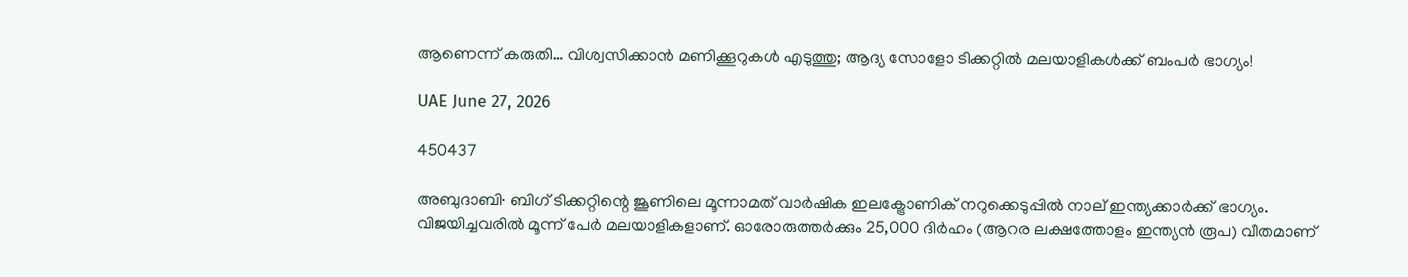ആണെന്ന് കരുതി… വിശ്വസിക്കാൻ മണിക്കൂറുകൾ എടുത്തു; ആദ്യ സോളോ ടിക്കറ്റിൽ മലയാളികൾക്ക് ബംപർ ഭാഗ്യം!

UAE June 27, 2026

450437

അബുദാബി∙ ബിഗ് ടിക്കറ്റിന്റെ ജൂണിലെ മൂന്നാമത് വാർഷിക ഇലക്ട്രോണിക് നറുക്കെടുപ്പിൽ നാല് ഇന്ത്യക്കാർക്ക് ഭാഗ്യം. വിജയിച്ചവരിൽ മൂന്ന് പേർ മലയാളികളാണ്. ഓരോരുത്തർക്കും 25,000 ദിർഹം (ആറര ലക്ഷത്തോളം ഇന്ത്യൻ രൂപ) വീതമാണ്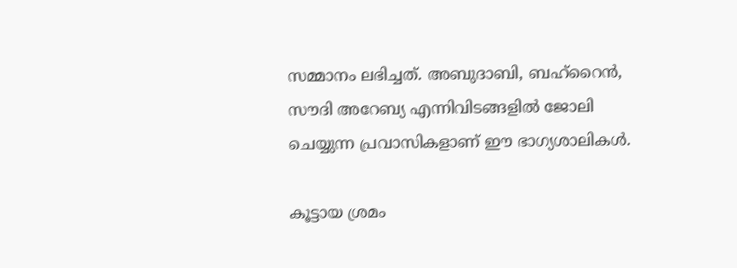സമ്മാനം ലഭിച്ചത്. അബുദാബി, ബഹ്റൈൻ, സൗദി അറേബ്യ എന്നിവിടങ്ങളിൽ ജോലി ചെയ്യുന്ന പ്രവാസികളാണ് ഈ ഭാഗ്യശാലികൾ.

കൂട്ടായ ശ്രമം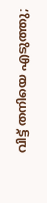വിട്ട് തനിയെ എടുത്തു;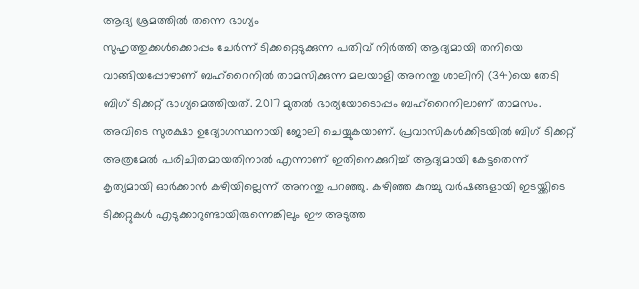ആദ്യ ശ്രമത്തിൽ തന്നെ ഭാഗ്യം
സുഹൃത്തുക്കൾക്കൊപ്പം ചേർന്ന് ടിക്കറ്റെടുക്കുന്ന പതിവ് നിർത്തി ആദ്യമായി തനിയെ വാങ്ങിയപ്പോഴാണ് ബഹ്റൈനിൽ താമസിക്കുന്ന മലയാളി അനന്തു ശാലിനി (34)യെ തേടി ബിഗ് ടിക്കറ്റ് ഭാഗ്യമെത്തിയത്. 2017 മുതൽ ഭാര്യയോടൊപ്പം ബഹ്റൈനിലാണ് താമസം. അവിടെ സുരക്ഷാ ഉദ്യോഗസ്ഥനായി ജോലി ചെയ്യുകയാണ്. പ്രവാസികൾക്കിടയിൽ ബിഗ് ടിക്കറ്റ് അത്രമേൽ പരിചിതമായതിനാൽ എന്നാണ് ഇതിനെക്കുറിച്ച് ആദ്യമായി കേട്ടതെന്ന് കൃത്യമായി ഓർക്കാൻ കഴിയില്ലെന്ന് അനന്തു പറഞ്ഞു. കഴിഞ്ഞ കുറച്ചു വർഷങ്ങളായി ഇടയ്ക്കിടെ ടിക്കറ്റുകൾ എടുക്കാറുണ്ടായിരുന്നെങ്കിലും ഈ അടുത്ത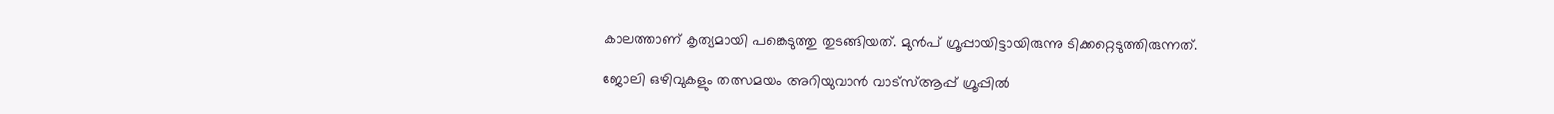കാലത്താണ് കൃത്യമായി പങ്കെടുത്തു തുടങ്ങിയത്. മുൻപ് ഗ്രൂപ്പായിട്ടായിരുന്നു ടിക്കറ്റെടുത്തിരുന്നത്.

ജോലി ഒഴിവുകളും തത്സമയം അറിയുവാൻ വാട്സ്ആപ്പ് ഗ്രൂപ്പിൽ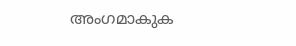അംഗമാകുക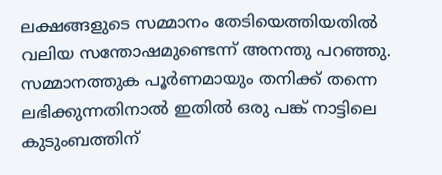ലക്ഷങ്ങളുടെ സമ്മാനം തേടിയെത്തിയതിൽ വലിയ സന്തോഷമുണ്ടെന്ന് അനന്തു പറഞ്ഞു. സമ്മാനത്തുക പൂർണമായും തനിക്ക് തന്നെ ലഭിക്കുന്നതിനാൽ ഇതിൽ ഒരു പങ്ക് നാട്ടിലെ കുടുംബത്തിന്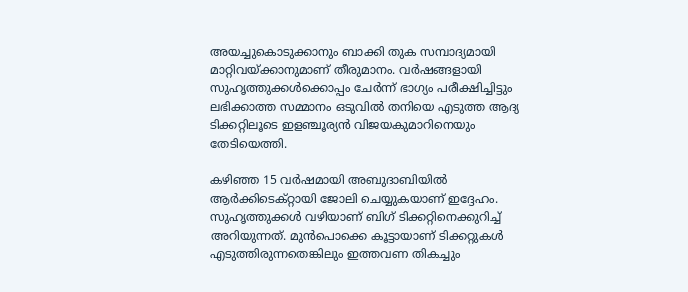അയച്ചുകൊടുക്കാനും ബാക്കി തുക സമ്പാദ്യമായി മാറ്റിവയ്ക്കാനുമാണ് തീരുമാനം. വർഷങ്ങളായി സുഹൃത്തുക്കൾക്കൊപ്പം ചേർന്ന് ഭാഗ്യം പരീക്ഷിച്ചിട്ടും ലഭിക്കാത്ത സമ്മാനം ഒടുവിൽ തനിയെ എടുത്ത ആദ്യ ടിക്കറ്റിലൂടെ ഇളഞ്ചൂര്യൻ വിജയകുമാറിനെയും തേടിയെത്തി.

കഴിഞ്ഞ 15 വർഷമായി അബുദാബിയിൽ ആർക്കിടെക്റ്റായി ജോലി ചെയ്യുകയാണ് ഇദ്ദേഹം. സുഹൃത്തുക്കൾ വഴിയാണ് ബിഗ് ടിക്കറ്റിനെക്കുറിച്ച് അറിയുന്നത്. മുൻപൊക്കെ കൂട്ടായാണ് ടിക്കറ്റുകൾ എടുത്തിരുന്നതെങ്കിലും ഇത്തവണ തികച്ചും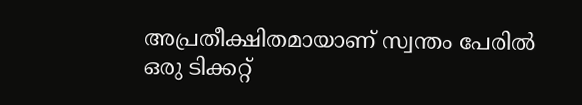അപ്രതീക്ഷിതമായാണ് സ്വന്തം പേരിൽ ഒരു ടിക്കറ്റ്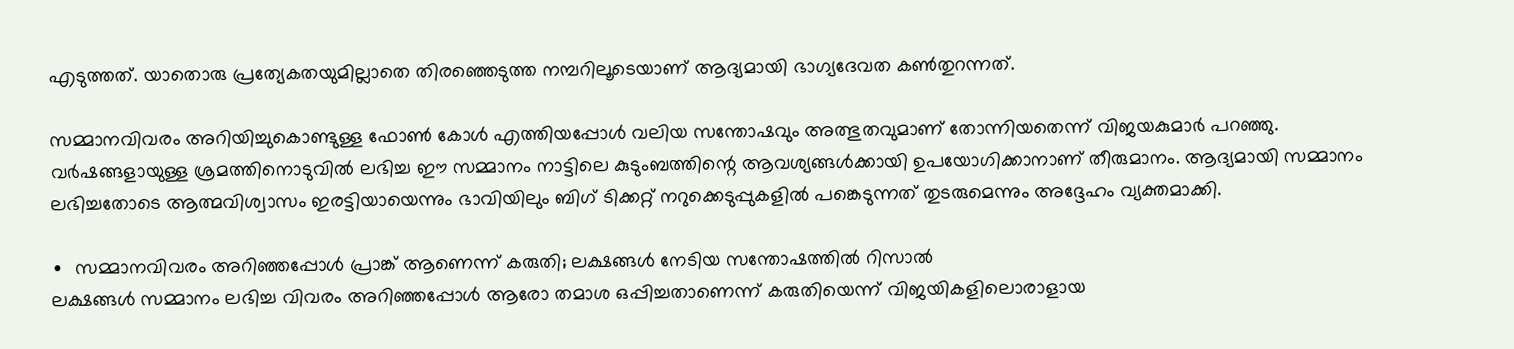എടുത്തത്. യാതൊരു പ്രത്യേകതയുമില്ലാതെ തിരഞ്ഞെടുത്ത നമ്പറിലൂടെയാണ് ആദ്യമായി ഭാഗ്യദേവത കൺതുറന്നത്.

സമ്മാനവിവരം അറിയിച്ചുകൊണ്ടുള്ള ഫോൺ കോൾ എത്തിയപ്പോൾ വലിയ സന്തോഷവും അത്ഭുതവുമാണ് തോന്നിയതെന്ന് വിജയകുമാർ പറഞ്ഞു. വർഷങ്ങളായുള്ള ശ്രമത്തിനൊടുവിൽ ലഭിച്ച ഈ സമ്മാനം നാട്ടിലെ കുടുംബത്തിന്റെ ആവശ്യങ്ങൾക്കായി ഉപയോഗിക്കാനാണ് തീരുമാനം. ആദ്യമായി സമ്മാനം ലഭിച്ചതോടെ ആത്മവിശ്വാസം ഇരട്ടിയായെന്നും ഭാവിയിലും ബിഗ് ടിക്കറ്റ് നറുക്കെടുപ്പുകളിൽ പങ്കെടുന്നത് തുടരുമെന്നും അദ്ദേഹം വ്യക്തമാക്കി.

∙  സമ്മാനവിവരം അറിഞ്ഞപ്പോൾ പ്രാങ്ക് ആണെന്ന് കരുതി; ലക്ഷങ്ങൾ നേടിയ സന്തോഷത്തിൽ റിസാൽ
ലക്ഷങ്ങൾ സമ്മാനം ലഭിച്ച വിവരം അറിഞ്ഞപ്പോൾ ആരോ തമാശ ഒപ്പിച്ചതാണെന്ന് കരുതിയെന്ന് വിജയികളിലൊരാളായ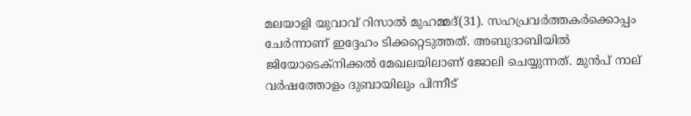മലയാളി യുവാവ് റിസാൽ മുഹമ്മദ്(31). സഹപ്രവർത്തകർക്കൊപ്പം  ചേർന്നാണ് ഇദ്ദേഹം ടിക്കറ്റെടുത്തത്. അബുദാബിയിൽ ജിയോടെക്നിക്കൽ മേഖലയിലാണ് ജോലി ചെയ്യുന്നത്. മുൻപ് നാല് വർഷത്തോളം ദുബായിലും പിന്നീട്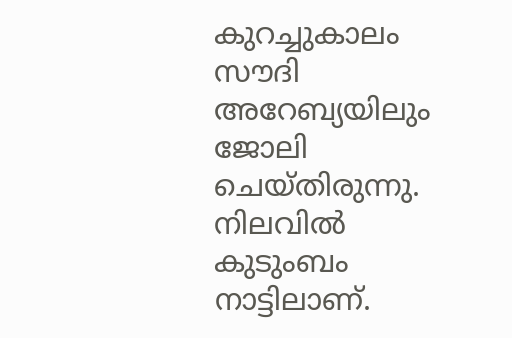കുറച്ചുകാലം സൗദി അറേബ്യയിലും ജോലി ചെയ്തിരുന്നു. നിലവിൽ കുടുംബം നാട്ടിലാണ്.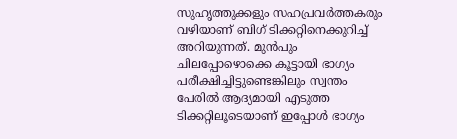സുഹൃത്തുക്കളും സഹപ്രവർത്തകരും വഴിയാണ് ബിഗ് ടിക്കറ്റിനെക്കുറിച്ച് അറിയുന്നത്. മുൻപും ചിലപ്പോഴൊക്കെ കൂട്ടായി ഭാഗ്യം പരീക്ഷിച്ചിട്ടുണ്ടെങ്കിലും സ്വന്തം പേരിൽ ആദ്യമായി എടുത്ത ടിക്കറ്റിലൂടെയാണ് ഇപ്പോൾ ഭാഗ്യം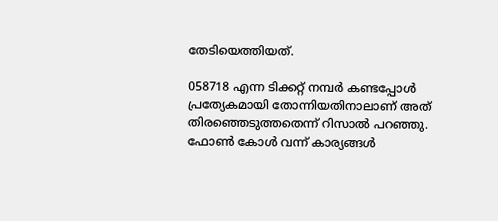തേടിയെത്തിയത്.

058718 എന്ന ടിക്കറ്റ് നമ്പർ കണ്ടപ്പോൾ പ്രത്യേകമായി തോന്നിയതിനാലാണ് അത് തിരഞ്ഞെടുത്തതെന്ന് റിസാൽ പറഞ്ഞു. ഫോൺ കോൾ വന്ന് കാര്യങ്ങൾ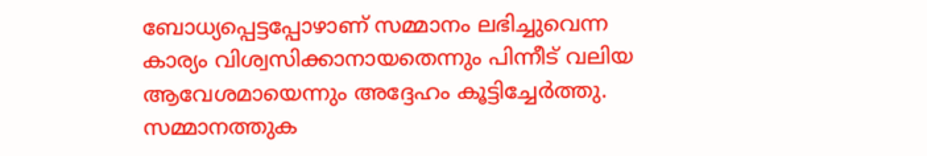ബോധ്യപ്പെട്ടപ്പോഴാണ് സമ്മാനം ലഭിച്ചുവെന്ന കാര്യം വിശ്വസിക്കാനായതെന്നും പിന്നീട് വലിയ ആവേശമായെന്നും അദ്ദേഹം കൂട്ടിച്ചേർത്തു. സമ്മാനത്തുക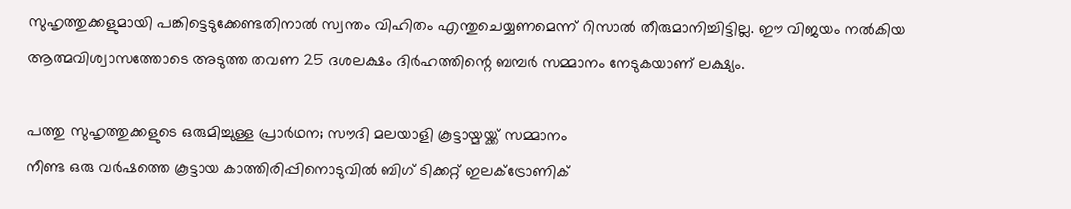സുഹൃത്തുക്കളുമായി പങ്കിട്ടെടുക്കേണ്ടതിനാൽ സ്വന്തം വിഹിതം എന്തുചെയ്യണമെന്ന് റിസാൽ തീരുമാനിച്ചിട്ടില്ല. ഈ വിജയം നൽകിയ ആത്മവിശ്വാസത്തോടെ അടുത്ത തവണ 25 ദശലക്ഷം ദിർഹത്തിന്റെ ബമ്പർ സമ്മാനം നേടുകയാണ് ലക്ഷ്യം.

പത്തു സുഹൃത്തുക്കളുടെ ഒരുമിച്ചുള്ള പ്രാർഥന; സൗദി മലയാളി കൂട്ടായ്മയ്ക്ക് സമ്മാനം
നീണ്ട ഒരു വർഷത്തെ കൂട്ടായ കാത്തിരിപ്പിനൊടുവിൽ ബിഗ് ടിക്കറ്റ് ഇലക്ട്രോണിക്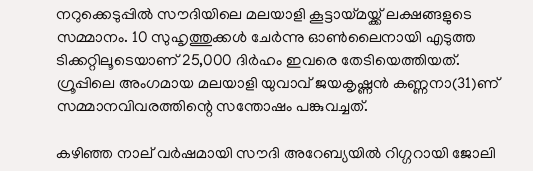നറുക്കെടുപ്പിൽ സൗദിയിലെ മലയാളി കൂട്ടായ്മയ്ക്ക് ലക്ഷങ്ങളുടെ സമ്മാനം. 10 സുഹൃത്തുക്കൾ ചേർന്നു ഓൺലൈനായി എടുത്ത ടിക്കറ്റിലൂടെയാണ് 25,000 ദിർഹം ഇവരെ തേടിയെത്തിയത്. ഗ്രൂപ്പിലെ അംഗമായ മലയാളി യുവാവ് ജയകൃഷ്ണൻ കണ്ണനാ(31)ണ് സമ്മാനവിവരത്തിന്റെ സന്തോഷം പങ്കുവച്ചത്.

കഴിഞ്ഞ നാല് വർഷമായി സൗദി അറേബ്യയിൽ റിഗ്ഗറായി ജോലി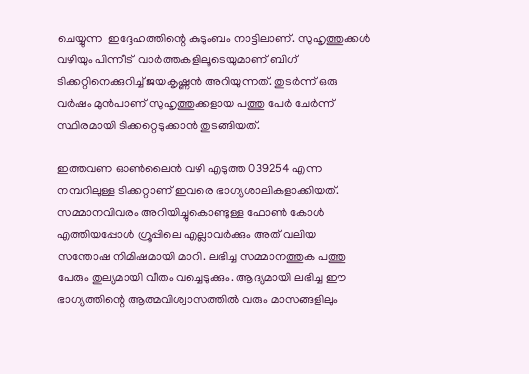ചെയ്യുന്ന  ഇദ്ദേഹത്തിന്റെ കുടുംബം നാട്ടിലാണ്. സുഹൃത്തുക്കൾ വഴിയും പിന്നീട്  വാർത്തകളിലൂടെയുമാണ് ബിഗ് ടിക്കറ്റിനെക്കുറിച്ച് ജയകൃഷ്ണൻ അറിയുന്നത്. തുടർന്ന് ഒരു വർഷം മുൻപാണ് സുഹൃത്തുക്കളായ പത്തു പേർ ചേർന്ന് സ്ഥിരമായി ടിക്കറ്റെടുക്കാൻ തുടങ്ങിയത്.

ഇത്തവണ ഓൺലൈൻ വഴി എടുത്ത 039254 എന്ന നമ്പറിലുള്ള ടിക്കറ്റാണ് ഇവരെ ഭാഗ്യശാലികളാക്കിയത്. സമ്മാനവിവരം അറിയിച്ചുകൊണ്ടുള്ള ഫോൺ കോൾ എത്തിയപ്പോൾ ഗ്രൂപ്പിലെ എല്ലാവർക്കും അത് വലിയ സന്തോഷ നിമിഷമായി മാറി. ലഭിച്ച സമ്മാനത്തുക പത്തു പേരും തുല്യമായി വീതം വച്ചെടുക്കും. ആദ്യമായി ലഭിച്ച ഈ ഭാഗ്യത്തിന്റെ ആത്മവിശ്വാസത്തിൽ വരും മാസങ്ങളിലും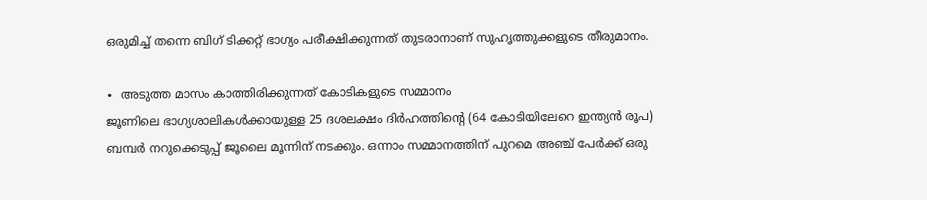ഒരുമിച്ച് തന്നെ ബിഗ് ടിക്കറ്റ് ഭാഗ്യം പരീക്ഷിക്കുന്നത് തുടരാനാണ് സുഹൃത്തുക്കളുടെ തീരുമാനം.

∙  അടുത്ത മാസം കാത്തിരിക്കുന്നത് കോടികളുടെ സമ്മാനം
ജൂണിലെ ഭാഗ്യശാലികൾക്കായുള്ള 25 ദശലക്ഷം ദിർഹത്തിന്റെ (64 കോടിയിലേറെ ഇന്ത്യൻ രൂപ) ബമ്പർ നറുക്കെടുപ്പ് ജൂലൈ മൂന്നിന് നടക്കും. ഒന്നാം സമ്മാനത്തിന് പുറമെ അഞ്ച് പേർക്ക് ഒരു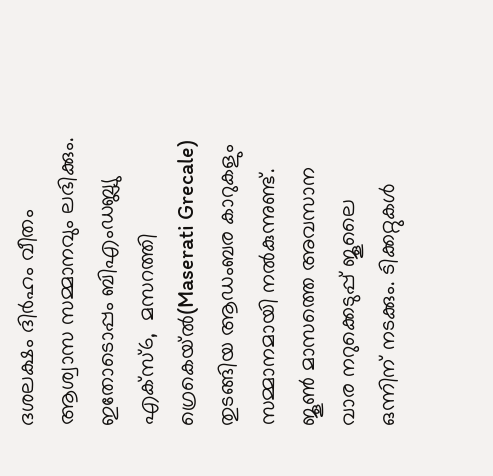ദശലക്ഷം ദിർഹം വീതം ആശ്വാസ സമ്മാനവും ലഭിക്കും. ഇതോടൊപ്പം ബിഎംഡബ്ല്യു എക്സ്6,  മസറത്തി ഗ്രെകെയ്ൽ(Maserati Grecale) തുടങ്ങിയ ആഡംബര കാറുകളും സമ്മാനമായി നൽകുന്നുണ്ട്. ജൂൺ മാസത്തെ അവസാന വാര നറുക്കെടുപ്പ് ജൂലൈ ഒന്നിന് നടക്കും. ടിക്കറ്റുകൾ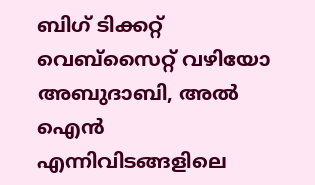ബിഗ് ടിക്കറ്റ് വെബ്‌സൈറ്റ് വഴിയോ അബുദാബി, അൽ ഐൻ എന്നിവിടങ്ങളിലെ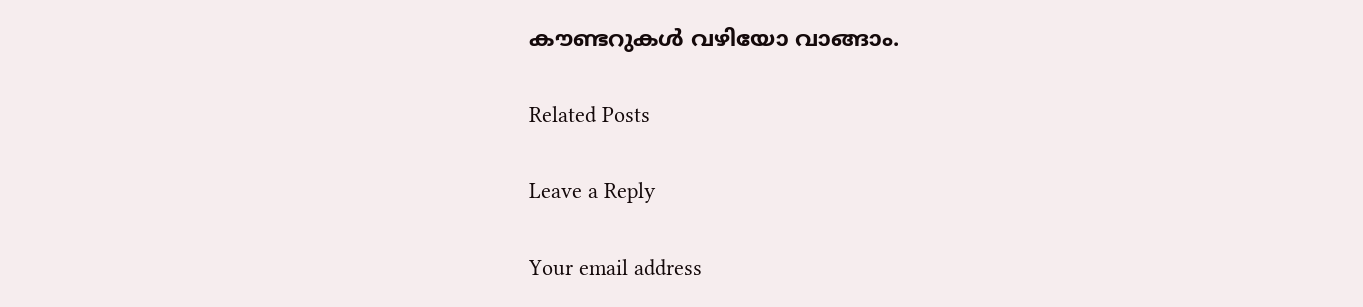കൗണ്ടറുകൾ വഴിയോ വാങ്ങാം.

Related Posts

Leave a Reply

Your email address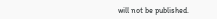will not be published.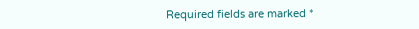Required fields are marked *